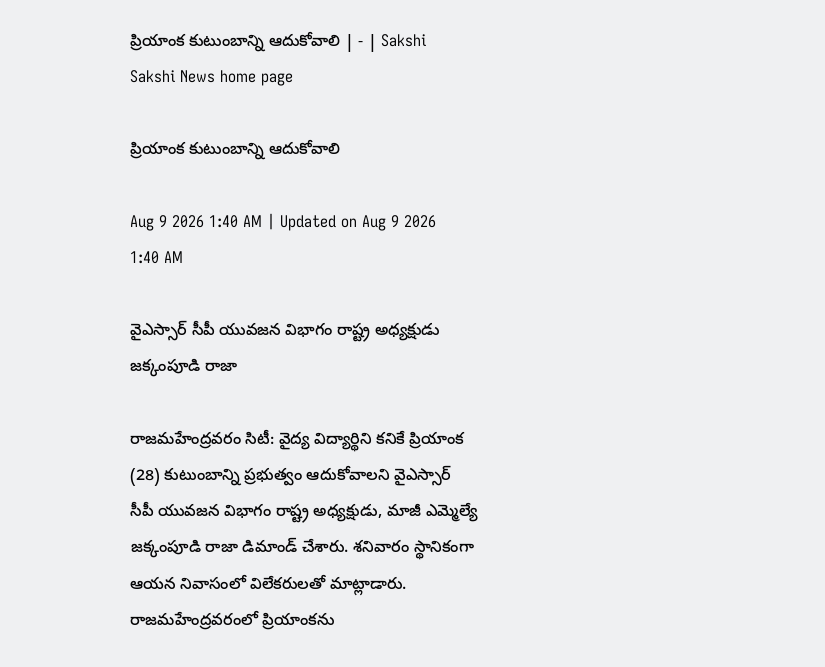ప్రియాంక కుటుంబాన్ని ఆదుకోవాలి | - | Sakshi
Sakshi News home page

ప్రియాంక కుటుంబాన్ని ఆదుకోవాలి

Aug 9 2026 1:40 AM | Updated on Aug 9 2026 1:40 AM

వైఎస్సార్‌ సీపీ యువజన విభాగం రాష్ట్ర అధ్యక్షుడు జక్కంపూడి రాజా

రాజమహేంద్రవరం సిటీ: వైద్య విద్యార్థిని కనికే ప్రియాంక (28) కుటుంబాన్ని ప్రభుత్వం ఆదుకోవాలని వైఎస్సార్‌ సీపీ యువజన విభాగం రాష్ట్ర అధ్యక్షుడు, మాజీ ఎమ్మెల్యే జక్కంపూడి రాజా డిమాండ్‌ చేశారు. శనివారం స్థానికంగా ఆయన నివాసంలో విలేకరులతో మాట్లాడారు. రాజమహేంద్రవరంలో ప్రియాంకను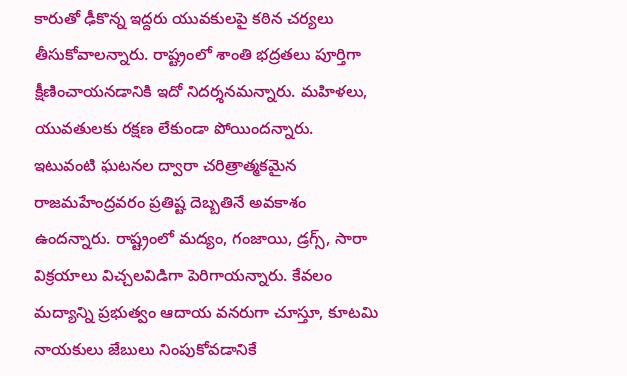కారుతో ఢీకొన్న ఇద్దరు యువకులపై కఠిన చర్యలు తీసుకోవాలన్నారు. రాష్ట్రంలో శాంతి భద్రతలు పూర్తిగా క్షీణించాయనడానికి ఇదో నిదర్శనమన్నారు. మహిళలు, యువతులకు రక్షణ లేకుండా పోయిందన్నారు. ఇటువంటి ఘటనల ద్వారా చరిత్రాత్మకమైన రాజమహేంద్రవరం ప్రతిష్ట దెబ్బతినే అవకాశం ఉందన్నారు. రాష్ట్రంలో మద్యం, గంజాయి, డ్రగ్స్‌, సారా విక్రయాలు విచ్చలవిడిగా పెరిగాయన్నారు. కేవలం మద్యాన్ని ప్రభుత్వం ఆదాయ వనరుగా చూస్తూ, కూటమి నాయకులు జేబులు నింపుకోవడానికే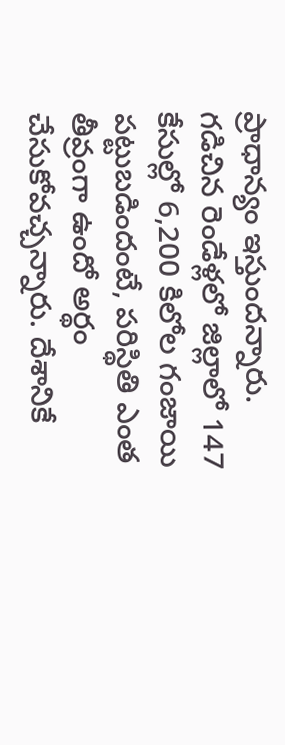ప్రాధాన్యం ఇస్తుందన్నారు. గడిచిన రెండేళ్లలో జిల్లాలో 147 కేసుల్లో 6,200 కిలోల గంజాయి పట్టుబడిందంటే, పరిస్థితి ఎంత తీవ్రంగా ఉందో అర్థం చేసుకోవచ్చన్నారు. దేశానికే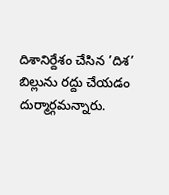దిశానిర్దేశం చేసిన ’దిశ’ బిల్లును రద్దు చేయడం దుర్మార్గమన్నారు.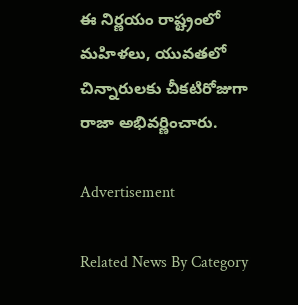ఈ నిర్ణయం రాష్ట్రంలో మహిళలు, యువతలో చిన్నారులకు చీకటిరోజుగా రాజా అభివర్ణించారు.

Advertisement

Related News By Category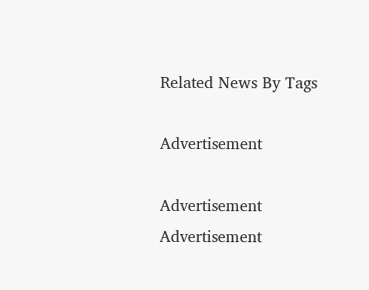Related News By Tags

Advertisement

Advertisement
Advertisement